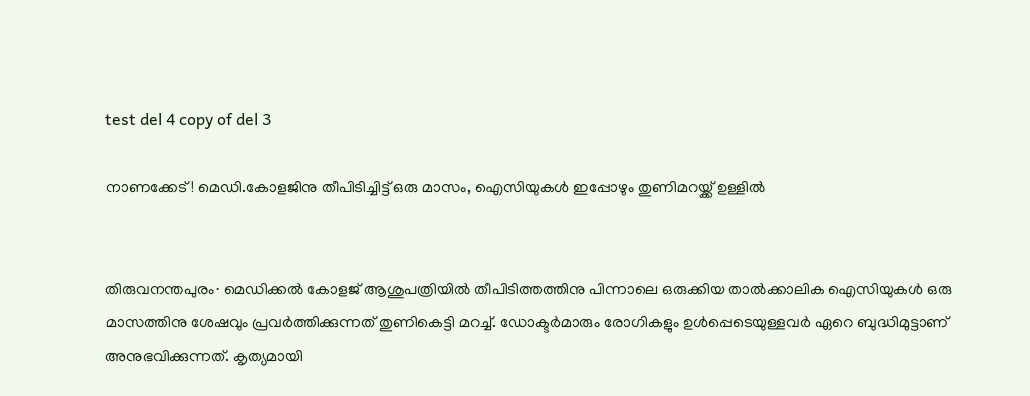test del 4 copy of del 3

നാണക്കേട്! മെഡി.കോളജിനു തീപിടിച്ചിട്ട് ഒരു മാസം, ഐസിയുകള്‍ ഇപ്പോഴും തുണിമറയ്ക്ക് ഉള്ളിൽ


തിരുവനന്തപുരം∙ മെഡിക്കല്‍ കോളജ് ആശുപത്രിയില്‍ തീപിടിത്തത്തിനു പിന്നാലെ ഒരുക്കിയ താല്‍ക്കാലിക ഐസിയുകള്‍ ഒരു മാസത്തിനു ശേഷവും പ്രവര്‍ത്തിക്കുന്നത് തുണികെട്ടി മറച്ച്. ഡോക്ടര്‍മാരും രോഗികളും ഉള്‍പ്പെടെയുള്ളവർ‍ ഏറെ ബുദ്ധിമുട്ടാണ് അനുഭവിക്കുന്നത്. കൃത്യമായി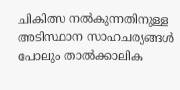ചികിത്സ നല്‍കുന്നതിനുള്ള അടിസ്ഥാന സാഹചര്യങ്ങള്‍ പോലും താല്‍ക്കാലിക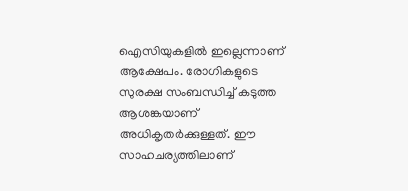ഐസിയുകളില്‍ ഇല്ലെന്നാണ് ആക്ഷേപം. രോഗികളുടെ സുരക്ഷ സംബന്ധിച്ച് കടുത്ത ആശങ്കയാണ് അധികൃതര്‍ക്കുള്ളത്. ഈ സാഹചര്യത്തിലാണ്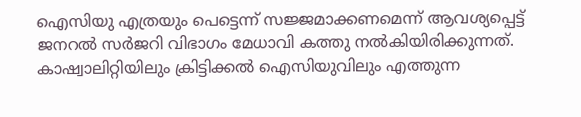ഐസിയു എത്രയും പെട്ടെന്ന് സജ്ജമാക്കണമെന്ന് ആവശ്യപ്പെട്ട് ജനറല്‍ സര്‍ജറി വിഭാഗം മേധാവി കത്തു നല്‍കിയിരിക്കുന്നത്. കാഷ്വാലിറ്റിയിലും ക്രിട്ടിക്കല്‍ ഐസിയുവിലും എത്തുന്ന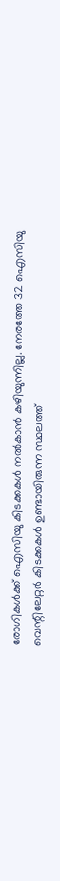രോഗികള്‍ക്ക് ഐസിയു കിടക്കകൾ നല്‍കാന്‍ കഴിയുന്നില്ല. നേരത്തേ 32 ഐസിയു വെന്റിലേറ്റര്‍ കിടക്കകൾ ഉണ്ടായിരുന്ന സ്ഥലത്ത്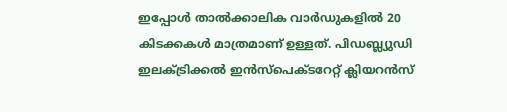ഇപ്പോള്‍ താല്‍ക്കാലിക വാര്‍ഡുകളില്‍ 20 കിടക്കകൾ മാത്രമാണ് ഉള്ളത്. പിഡബ്ല്യുഡി ഇലക്ട്രിക്കല്‍ ഇന്‍സ്‌പെക്ടറേറ്റ് ക്ലിയറന്‍സ്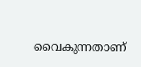വൈകുന്നതാണ്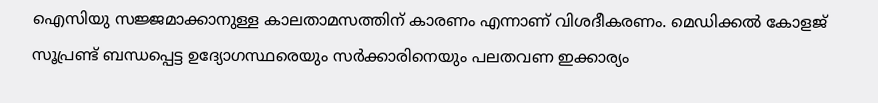ഐസിയു സജ്ജമാക്കാനുള്ള കാലതാമസത്തിന് കാരണം എന്നാണ് വിശദീകരണം. മെഡിക്കല്‍ കോളജ് സൂപ്രണ്ട് ബന്ധപ്പെട്ട ഉദ്യോഗസ്ഥരെയും സര്‍ക്കാരിനെയും പലതവണ ഇക്കാര്യം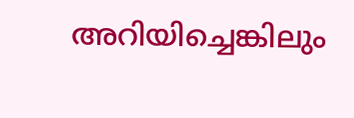അറിയിച്ചെങ്കിലും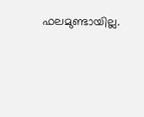ഫലമുണ്ടായില്ല.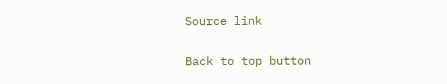Source link

Back to top button